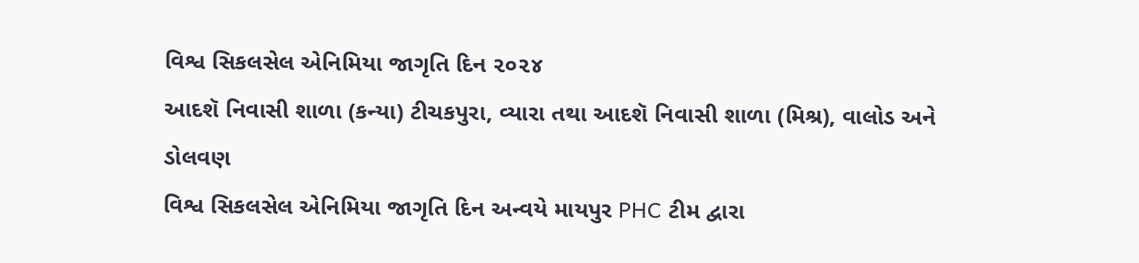વિશ્વ સિકલસેલ એનિમિયા જાગૃતિ દિન ૨૦૨૪
આદશૅ નિવાસી શાળા (કન્યા) ટીચકપુરા, વ્યારા તથા આદશૅ નિવાસી શાળા (મિશ્ર), વાલોડ અને ડોલવણ
વિશ્વ સિકલસેલ એનિમિયા જાગૃતિ દિન અન્વયે માયપુર PHC ટીમ દ્વારા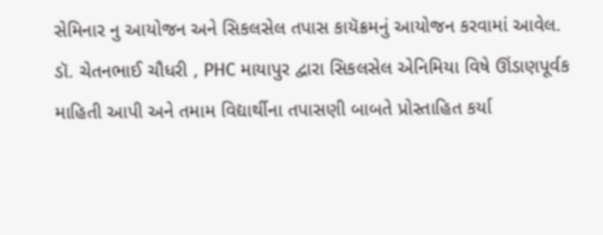સેમિનાર નુ આયોજન અને સિકલસેલ તપાસ કાયૅક્રમનું આયોજન કરવામાં આવેલ.
ડૉ. ચેતનભાઈ ચૌધરી , PHC માયાપુર દ્વારા સિકલસેલ એનિમિયા વિષે ઊંડાણપૂર્વક માહિતી આપી અને તમામ વિદ્યાર્થીના તપાસણી બાબતે પ્રોસ્તાહિત કર્યા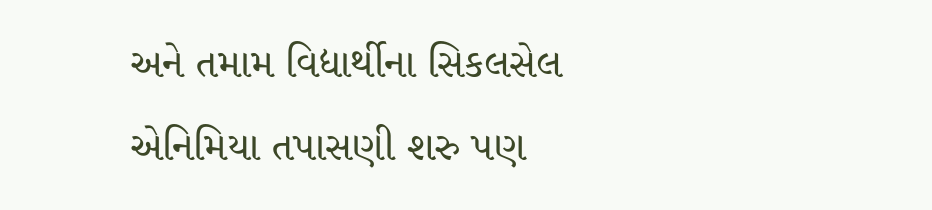અને તમામ વિદ્યાર્થીના સિકલસેલ એનિમિયા તપાસણી શરુ પણ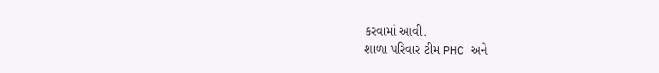કરવામાં આવી.
શાળા પરિવાર ટીમ PHC અને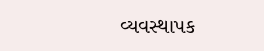વ્યવસ્થાપક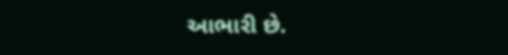આભારી છે.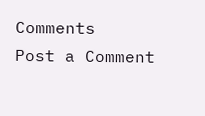Comments
Post a Comment